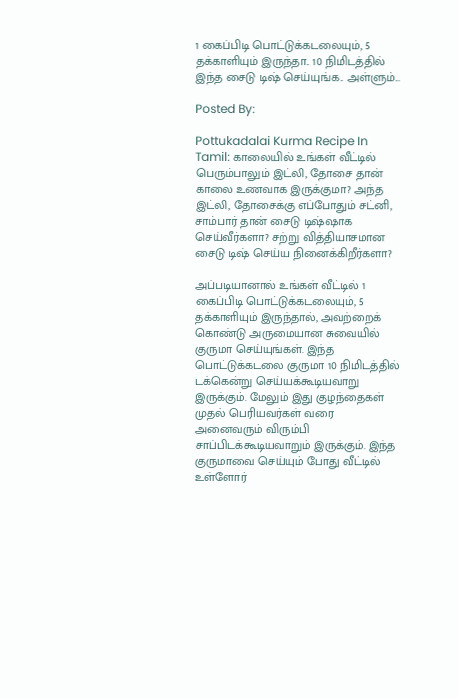1 கைப்பிடி பொட்டுக்கடலையும், 5 தக்காளியும் இருந்தா.. 10 நிமிடத்தில் இந்த சைடு டிஷ் செய்யுங்க.. அள்ளும்...

Posted By:

Pottukadalai Kurma Recipe In Tamil: காலையில் உங்கள் வீட்டில் பெரும்பாலும் இட்லி, தோசை தான் காலை உணவாக இருக்குமா? அந்த இட்லி, தோசைக்கு எப்போதும் சட்னி, சாம்பார் தான் சைடு டிஷ்ஷாக செய்வீர்களா? சற்று வித்தியாசமான சைடு டிஷ் செய்ய நினைக்கிறீர்களா?

அப்படியானால் உங்கள் வீட்டில் 1 கைப்பிடி பொட்டுக்கடலையும், 5 தக்காளியும் இருந்தால், அவற்றைக் கொண்டு அருமையான சுவையில் குருமா செய்யுங்கள். இந்த பொட்டுக்கடலை குருமா 10 நிமிடத்தில் டக்கென்று செய்யக்கூடியவாறு இருக்கும். மேலும் இது குழந்தைகள் முதல் பெரியவர்கள் வரை அனைவரும் விரும்பி சாப்பிடக்கூடியவாறும் இருக்கும். இந்த குருமாவை செய்யும் போது வீட்டில் உள்ளோர்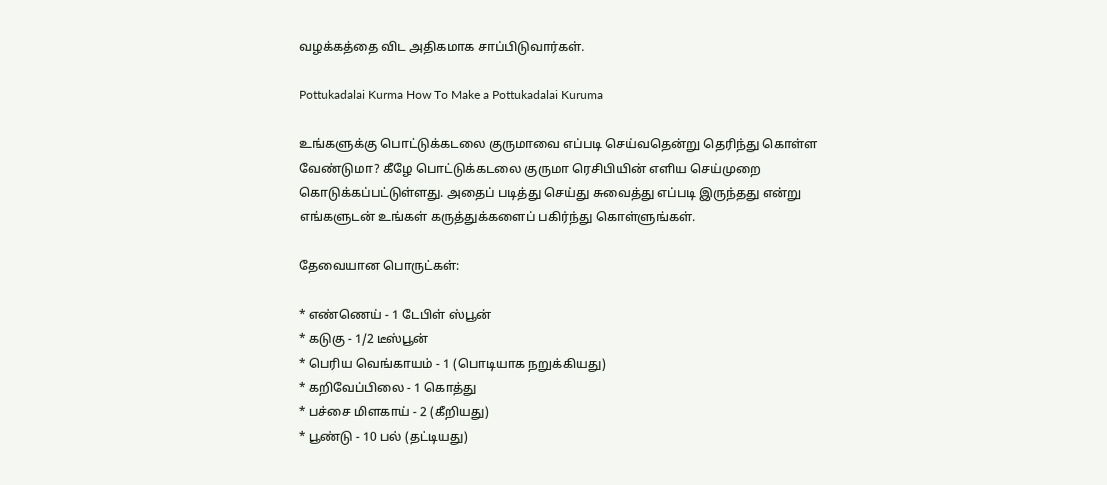வழக்கத்தை விட அதிகமாக சாப்பிடுவார்கள்.

Pottukadalai Kurma How To Make a Pottukadalai Kuruma

உங்களுக்கு பொட்டுக்கடலை குருமாவை எப்படி செய்வதென்று தெரிந்து கொள்ள வேண்டுமா? கீழே பொட்டுக்கடலை குருமா ரெசிபியின் எளிய செய்முறை கொடுக்கப்பட்டுள்ளது. அதைப் படித்து செய்து சுவைத்து எப்படி இருந்தது என்று எங்களுடன் உங்கள் கருத்துக்களைப் பகிர்ந்து கொள்ளுங்கள்.

தேவையான பொருட்கள்:

* எண்ணெய் - 1 டேபிள் ஸ்பூன்
* கடுகு - 1/2 டீஸ்பூன்
* பெரிய வெங்காயம் - 1 (பொடியாக நறுக்கியது)
* கறிவேப்பிலை - 1 கொத்து
* பச்சை மிளகாய் - 2 (கீறியது)
* பூண்டு - 10 பல் (தட்டியது)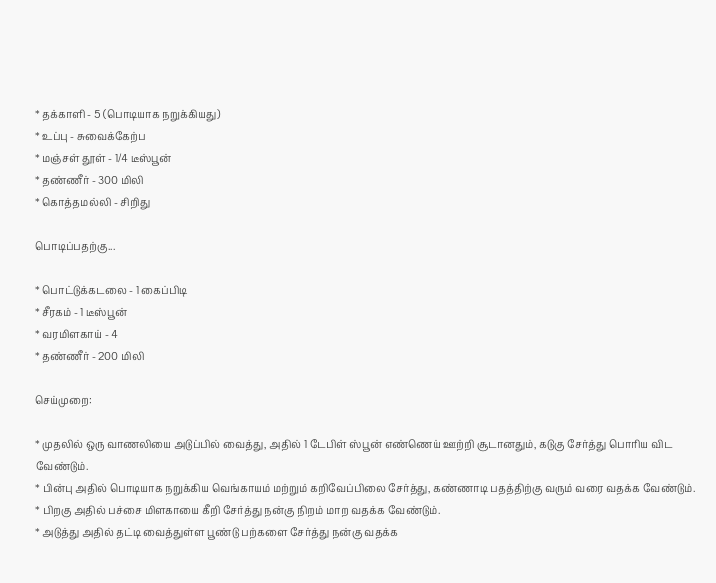* தக்காளி - 5 (பொடியாக நறுக்கியது)
* உப்பு - சுவைக்கேற்ப
* மஞ்சள் தூள் - 1/4 டீஸ்பூன்
* தண்ணீர் - 300 மிலி
* கொத்தமல்லி - சிறிது

பொடிப்பதற்கு...

* பொட்டுக்கடலை - 1 கைப்பிடி
* சீரகம் - 1 டீஸ்பூன்
* வரமிளகாய் - 4
* தண்ணீர் - 200 மிலி

செய்முறை:

* முதலில் ஒரு வாணலியை அடுப்பில் வைத்து, அதில் 1 டேபிள் ஸ்பூன் எண்ணெய் ஊற்றி சூடானதும், கடுகு சேர்த்து பொரிய விட வேண்டும்.
* பின்பு அதில் பொடியாக நறுக்கிய வெங்காயம் மற்றும் கறிவேப்பிலை சேர்த்து, கண்ணாடி பதத்திற்கு வரும் வரை வதக்க வேண்டும்.
* பிறகு அதில் பச்சை மிளகாயை கீறி சேர்த்து நன்கு நிறம் மாற வதக்க வேண்டும்.
* அடுத்து அதில் தட்டி வைத்துள்ள பூண்டு பற்களை சேர்த்து நன்கு வதக்க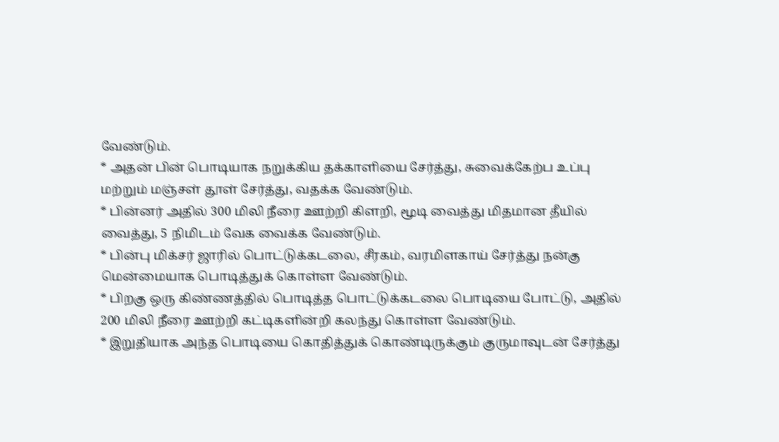வேண்டும்.
* அதன் பின் பொடியாக நறுக்கிய தக்காளியை சேர்த்து, சுவைக்கேற்ப உப்பு மற்றும் மஞ்சள் தூள் சேர்த்து, வதக்க வேண்டும்.
* பின்னர் அதில் 300 மிலி நீரை ஊற்றி கிளறி, மூடி வைத்து மிதமான தீயில் வைத்து, 5 நிமிடம் வேக வைக்க வேண்டும்.
* பின்பு மிக்சர் ஜாரில் பொட்டுக்கடலை, சீரகம், வரமிளகாய் சேர்த்து நன்கு மென்மையாக பொடித்துக் கொள்ள வேண்டும்.
* பிறகு ஒரு கிண்ணத்தில் பொடித்த பொட்டுக்கடலை பொடியை போட்டு, அதில் 200 மிலி நீரை ஊற்றி கட்டிகளின்றி கலந்து கொள்ள வேண்டும்.
* இறுதியாக அந்த பொடியை கொதித்துக் கொண்டிருக்கும் குருமாவுடன் சேர்த்து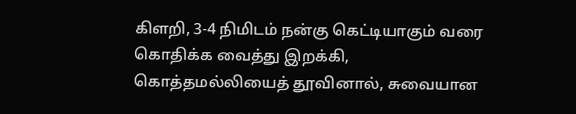கிளறி, 3-4 நிமிடம் நன்கு கெட்டியாகும் வரை கொதிக்க வைத்து இறக்கி, கொத்தமல்லியைத் தூவினால், சுவையான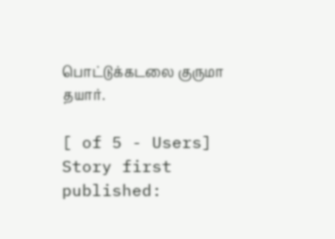பொட்டுக்கடலை குருமா தயார்.

[ of 5 - Users]
Story first published: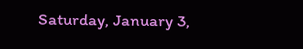Saturday, January 3,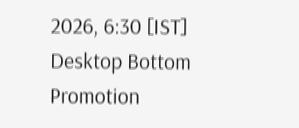2026, 6:30 [IST]
Desktop Bottom Promotion